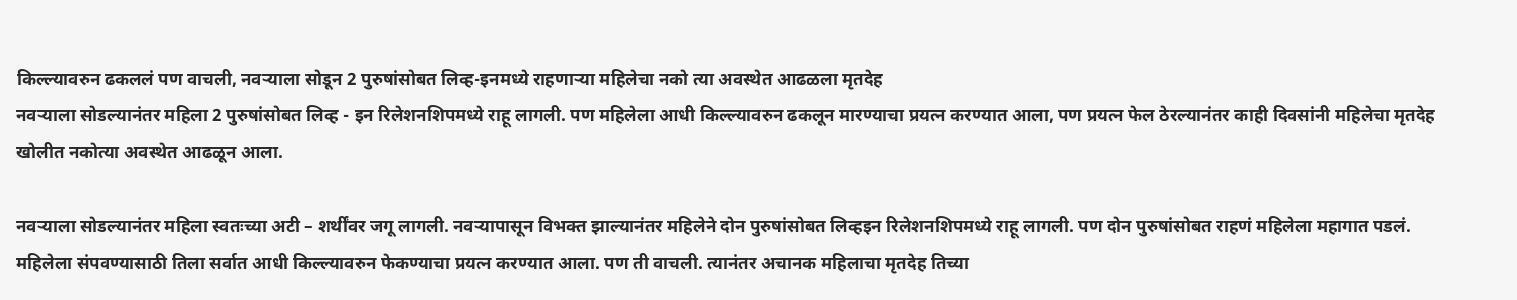किल्ल्यावरुन ढकललं पण वाचली, नवऱ्याला सोडून 2 पुरुषांसोबत लिव्ह-इनमध्ये राहणाऱ्या महिलेचा नको त्या अवस्थेत आढळला मृतदेह
नवऱ्याला सोडल्यानंतर महिला 2 पुरुषांसोबत लिव्ह - इन रिलेशनशिपमध्ये राहू लागली. पण महिलेला आधी किल्ल्यावरुन ढकलून मारण्याचा प्रयत्न करण्यात आला, पण प्रयत्न फेल ठेरल्यानंतर काही दिवसांनी महिलेचा मृतदेह खोलीत नकोत्या अवस्थेत आढळून आला.

नवऱ्याला सोडल्यानंतर महिला स्वतःच्या अटी – शर्थींवर जगू लागली. नवऱ्यापासून विभक्त झाल्यानंतर महिलेने दोन पुरुषांसोबत लिव्हइन रिलेशनशिपमध्ये राहू लागली. पण दोन पुरुषांसोबत राहणं महिलेला महागात पडलं. महिलेला संपवण्यासाठी तिला सर्वात आधी किल्ल्यावरुन फेकण्याचा प्रयत्न करण्यात आला. पण ती वाचली. त्यानंतर अचानक महिलाचा मृतदेह तिच्या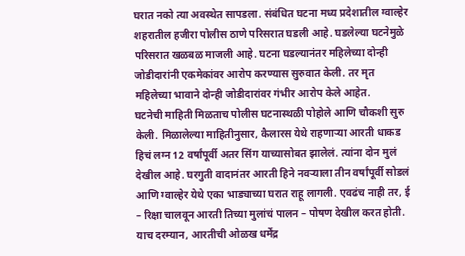घरात नको त्या अवस्थेत सापडला. संबंधित घटना मध्य प्रदेशातील ग्वाल्हेर शहरातील हजीरा पोलीस ठाणे परिसरात घडली आहे. घडलेल्या घटनेमुळे परिसरात खळबळ माजली आहे. घटना घडल्यानंतर महिलेच्या दोन्ही जोडीदारांनी एकमेकांवर आरोप करण्यास सुरुवात केली. तर मृत महिलेच्या भावाने दोन्ही जोडीदारांवर गंभीर आरोप केले आहेत.
घटनेची माहिती मिळताच पोलीस घटनास्थळी पोहोले आणि चौकशी सुरु केली. मिळालेल्या माहितीनुसार, कैलारस येथे राहणाऱ्या आरती धाकड हिचं लग्न 12 वर्षांपूर्वी अतर सिंग याच्यासोबत झालेलं. त्यांना दोन मुलं देखील आहे. घरगुती वादानंतर आरती हिने नवऱ्याला तीन वर्षांपूर्वी सोडलं आणि ग्वाल्हेर येथे एका भाड्याच्या घरात राहू लागली. एवढंच नाही तर, ई – रिक्षा चालवून आरती तिच्या मुलांचं पालन – पोषण देखील करत होती.
याच दरम्यान, आरतीची ओळख धर्मेंद्र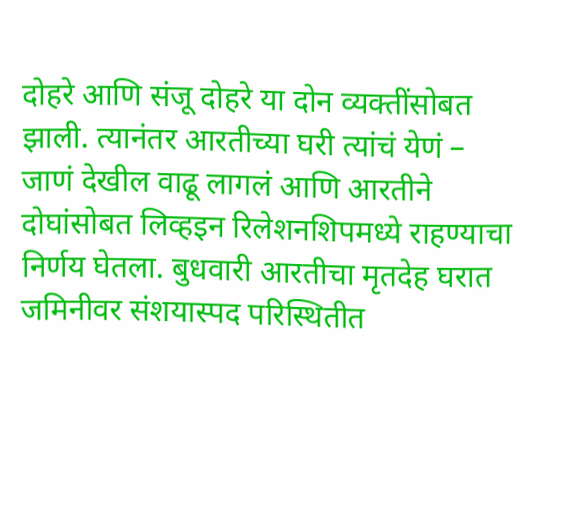दोहरे आणि संजू दोहरे या दोन व्यक्तींसोबत झाली. त्यानंतर आरतीच्या घरी त्यांचं येणं – जाणं देखील वाढू लागलं आणि आरतीने दोघांसोबत लिव्हइन रिलेशनशिपमध्ये राहण्याचा निर्णय घेतला. बुधवारी आरतीचा मृतदेह घरात जमिनीवर संशयास्पद परिस्थितीत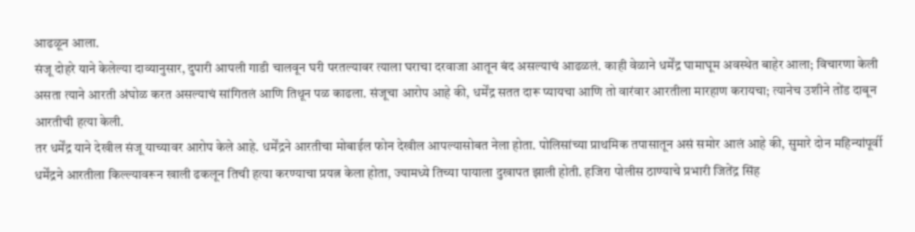आढळून आला.
संजू दोहरे याने केलेल्या दाव्यानुसार, दुपारी आपली गाडी चालवून घरी परतल्यावर त्याला घराचा दरवाजा आतून बंद असल्याचं आढळलं. काही वेळाने धर्मेंद्र घामाघूम अवस्थेत बाहेर आला; विचारणा केली असता त्याने आरती अंघोळ करत असल्याचं सांगितलं आणि तिथून पळ काढला. संजूचा आरोप आहे की, धर्मेंद्र सतत दारू प्यायचा आणि तो वारंवार आरतीला मारहाण करायचा; त्यानेच उशीने तोंड दाबून आरतीची हत्या केली.
तर धर्मेंद्र याने देखील संजू याच्यावर आरोप केले आहे. धर्मेंद्रने आरतीचा मोबाईल फोन देखील आपल्यासोबत नेला होता. पोलिसांच्या प्राथमिक तपासातून असं समोर आलं आहे की, सुमारे दोन महिन्यांपूर्वी धर्मेंद्रने आरतीला किल्ल्यावरून खाली ढकलून तिची हत्या करण्याचा प्रयत्न केला होता, ज्यामध्ये तिच्या पायाला दुखापत झाली होती. हजिरा पोलीस ठाण्याचे प्रभारी जितेंद्र सिंह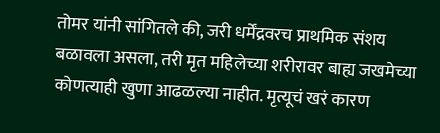तोमर यांनी सांगितले की, जरी धर्मेंद्रवरच प्राथमिक संशय बळावला असला, तरी मृत महिलेच्या शरीरावर बाह्य जखमेच्या कोणत्याही खुणा आढळल्या नाहीत. मृत्यूचं खरं कारण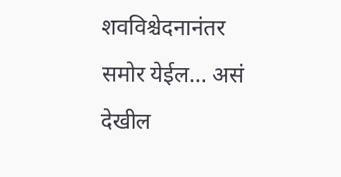शवविश्चेदनानंतर समोर येईल… असं देखील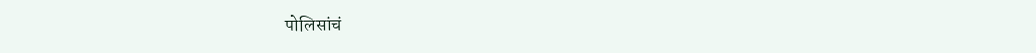पोलिसांचं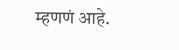म्हणणं आहे.